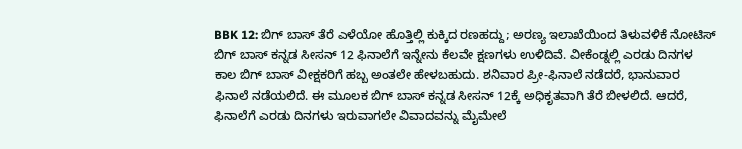BBK 12: ಬಿಗ್ ಬಾಸ್ ತೆರೆ ಎಳೆಯೋ ಹೊತ್ತಿಲ್ಲಿ ಕುಕ್ಕಿದ ರಣಹದ್ದು; ಅರಣ್ಯ ಇಲಾಖೆಯಿಂದ ತಿಳುವಳಿಕೆ ನೋಟಿಸ್
ಬಿಗ್ ಬಾಸ್ ಕನ್ನಡ ಸೀಸನ್ 12 ಫಿನಾಲೆಗೆ ಇನ್ನೇನು ಕೆಲವೇ ಕ್ಷಣಗಳು ಉಳಿದಿವೆ. ವೀಕೆಂಡ್ನಲ್ಲಿ ಎರಡು ದಿನಗಳ ಕಾಲ ಬಿಗ್ ಬಾಸ್ ವೀಕ್ಷಕರಿಗೆ ಹಬ್ಬ ಅಂತಲೇ ಹೇಳಬಹುದು. ಶನಿವಾರ ಪ್ರೀ-ಫಿನಾಲೆ ನಡೆದರೆ, ಭಾನುವಾರ ಫಿನಾಲೆ ನಡೆಯಲಿದೆ. ಈ ಮೂಲಕ ಬಿಗ್ ಬಾಸ್ ಕನ್ನಡ ಸೀಸನ್ 12ಕ್ಕೆ ಅಧಿಕೃತವಾಗಿ ತೆರೆ ಬೀಳಲಿದೆ. ಆದರೆ, ಫಿನಾಲೆಗೆ ಎರಡು ದಿನಗಳು ಇರುವಾಗಲೇ ವಿವಾದವನ್ನು ಮೈಮೇಲೆ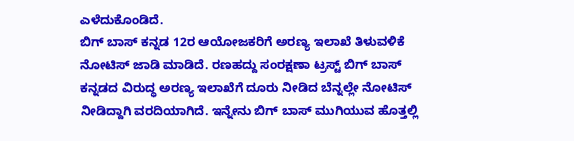ಎಳೆದುಕೊಂಡಿದೆ.
ಬಿಗ್ ಬಾಸ್ ಕನ್ನಡ 12ರ ಆಯೋಜಕರಿಗೆ ಅರಣ್ಯ ಇಲಾಖೆ ತಿಳುವಳಿಕೆ ನೋಟಿಸ್ ಜಾಡಿ ಮಾಡಿದೆ. ರಣಹದ್ದು ಸಂರಕ್ಷಣಾ ಟ್ರಸ್ಟ್ ಬಿಗ್ ಬಾಸ್ ಕನ್ನಡದ ವಿರುದ್ಧ ಅರಣ್ಯ ಇಲಾಖೆಗೆ ದೂರು ನೀಡಿದ ಬೆನ್ನಲ್ಲೇ ನೋಟಿಸ್ ನೀಡಿದ್ದಾಗಿ ವರದಿಯಾಗಿದೆ. ಇನ್ನೇನು ಬಿಗ್ ಬಾಸ್ ಮುಗಿಯುವ ಹೊತ್ತಲ್ಲಿ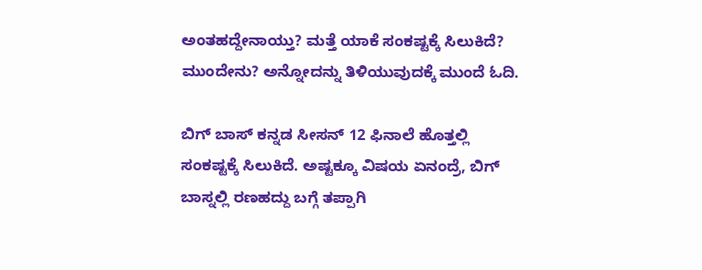ಅಂತಹದ್ದೇನಾಯ್ತು? ಮತ್ತೆ ಯಾಕೆ ಸಂಕಷ್ಟಕ್ಕೆ ಸಿಲುಕಿದೆ? ಮುಂದೇನು? ಅನ್ನೋದನ್ನು ತಿಳಿಯುವುದಕ್ಕೆ ಮುಂದೆ ಓದಿ.

ಬಿಗ್ ಬಾಸ್ ಕನ್ನಡ ಸೀಸನ್ 12 ಫಿನಾಲೆ ಹೊತ್ತಲ್ಲಿ ಸಂಕಷ್ಟಕ್ಕೆ ಸಿಲುಕಿದೆ. ಅಷ್ಟಕ್ಕೂ ವಿಷಯ ಏನಂದ್ರೆ, ಬಿಗ್ ಬಾಸ್ನಲ್ಲಿ ರಣಹದ್ದು ಬಗ್ಗೆ ತಪ್ಪಾಗಿ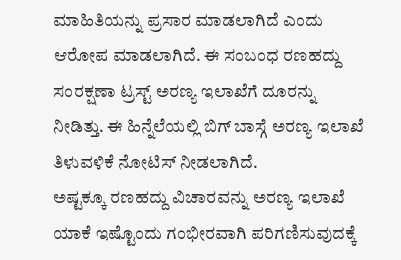ಮಾಹಿತಿಯನ್ನು ಪ್ರಸಾರ ಮಾಡಲಾಗಿದೆ ಎಂದು ಆರೋಪ ಮಾಡಲಾಗಿದೆ. ಈ ಸಂಬಂಧ ರಣಹದ್ದು ಸಂರಕ್ಷಣಾ ಟ್ರಸ್ಟ್ ಅರಣ್ಯ ಇಲಾಖೆಗೆ ದೂರನ್ನು ನೀಡಿತ್ತು. ಈ ಹಿನ್ನೆಲೆಯಲ್ಲಿ ಬಿಗ್ ಬಾಸ್ಗೆ ಅರಣ್ಯ ಇಲಾಖೆ ತಿಳುವಳಿಕೆ ನೋಟಿಸ್ ನೀಡಲಾಗಿದೆ.
ಅಷ್ಟಕ್ಕೂ ರಣಹದ್ದು ವಿಚಾರವನ್ನು ಅರಣ್ಯ ಇಲಾಖೆ ಯಾಕೆ ಇಷ್ಟೊಂದು ಗಂಭೀರವಾಗಿ ಪರಿಗಣಿಸುವುದಕ್ಕೆ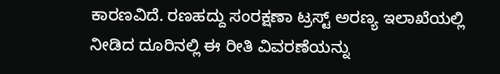ಕಾರಣವಿದೆ. ರಣಹದ್ದು ಸಂರಕ್ಷಣಾ ಟ್ರಸ್ಟ್ ಅರಣ್ಯ ಇಲಾಖೆಯಲ್ಲಿ ನೀಡಿದ ದೂರಿನಲ್ಲಿ ಈ ರೀತಿ ವಿವರಣೆಯನ್ನು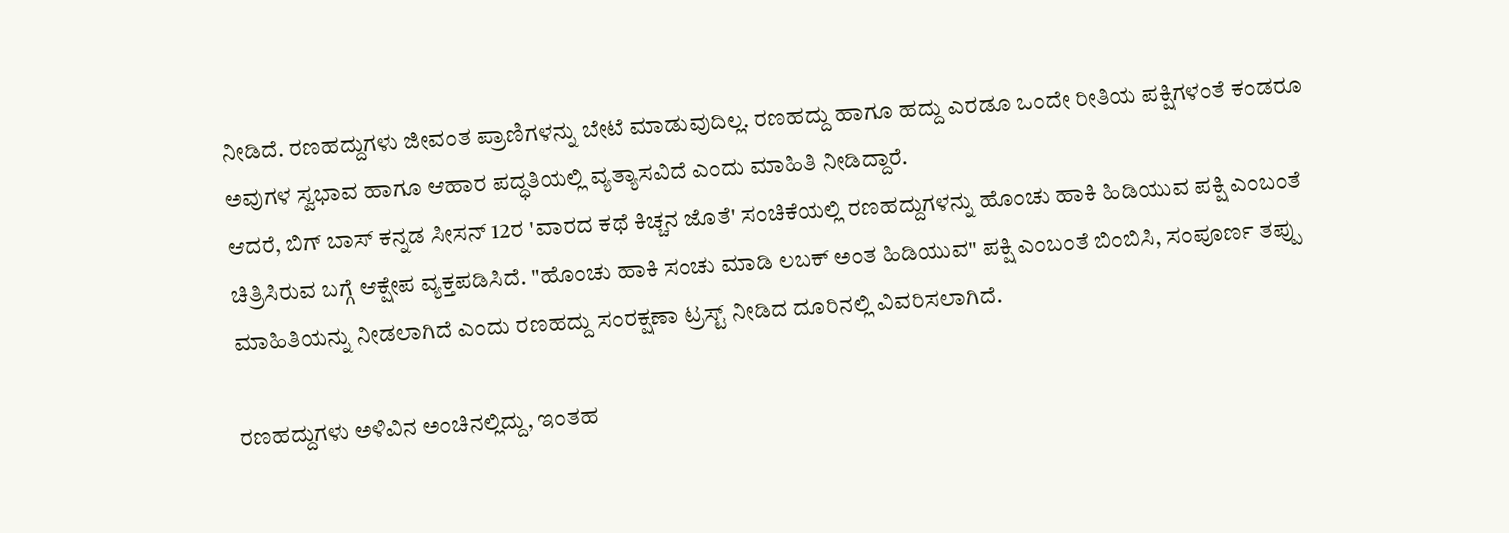ನೀಡಿದೆ. ರಣಹದ್ದುಗಳು ಜೀವಂತ ಪ್ರಾಣಿಗಳನ್ನು ಬೇಟೆ ಮಾಡುವುದಿಲ್ಲ. ರಣಹದ್ದು ಹಾಗೂ ಹದ್ದು ಎರಡೂ ಒಂದೇ ರೀತಿಯ ಪಕ್ಷಿಗಳಂತೆ ಕಂಡರೂ ಅವುಗಳ ಸ್ವಭಾವ ಹಾಗೂ ಆಹಾರ ಪದ್ಧತಿಯಲ್ಲಿ ವ್ಯತ್ಯಾಸವಿದೆ ಎಂದು ಮಾಹಿತಿ ನೀಡಿದ್ದಾರೆ.
ಆದರೆ, ಬಿಗ್ ಬಾಸ್ ಕನ್ನಡ ಸೀಸನ್ 12ರ 'ವಾರದ ಕಥೆ ಕಿಚ್ಚನ ಜೊತೆ' ಸಂಚಿಕೆಯಲ್ಲಿ ರಣಹದ್ದುಗಳನ್ನು ಹೊಂಚು ಹಾಕಿ ಹಿಡಿಯುವ ಪಕ್ಷಿ ಎಂಬಂತೆ ಚಿತ್ರಿಸಿರುವ ಬಗ್ಗೆ ಆಕ್ಷೇಪ ವ್ಯಕ್ತಪಡಿಸಿದೆ. "ಹೊಂಚು ಹಾಕಿ ಸಂಚು ಮಾಡಿ ಲಬಕ್ ಅಂತ ಹಿಡಿಯುವ" ಪಕ್ಷಿ ಎಂಬಂತೆ ಬಿಂಬಿಸಿ, ಸಂಪೂರ್ಣ ತಪ್ಪು ಮಾಹಿತಿಯನ್ನು ನೀಡಲಾಗಿದೆ ಎಂದು ರಣಹದ್ದು ಸಂರಕ್ಷಣಾ ಟ್ರಸ್ಟ್ ನೀಡಿದ ದೂರಿನಲ್ಲಿ ವಿವರಿಸಲಾಗಿದೆ.

ರಣಹದ್ದುಗಳು ಅಳಿವಿನ ಅಂಚಿನಲ್ಲಿದ್ದು, ಇಂತಹ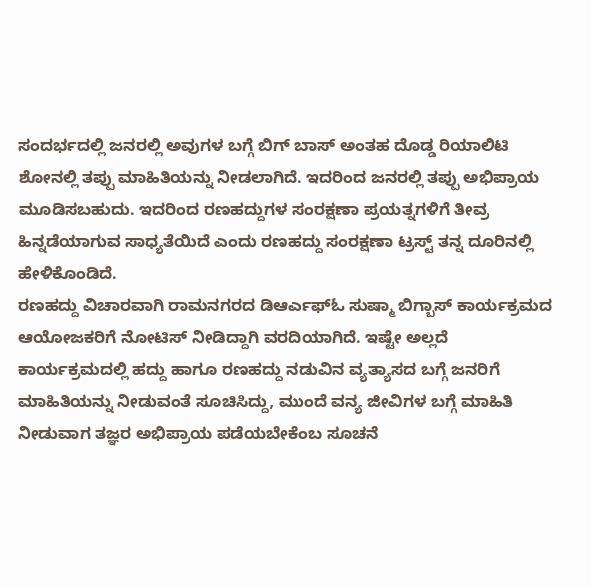ಸಂದರ್ಭದಲ್ಲಿ ಜನರಲ್ಲಿ ಅವುಗಳ ಬಗ್ಗೆ ಬಿಗ್ ಬಾಸ್ ಅಂತಹ ದೊಡ್ಡ ರಿಯಾಲಿಟಿ ಶೋನಲ್ಲಿ ತಪ್ಪು ಮಾಹಿತಿಯನ್ನು ನೀಡಲಾಗಿದೆ. ಇದರಿಂದ ಜನರಲ್ಲಿ ತಪ್ಪು ಅಭಿಪ್ರಾಯ ಮೂಡಿಸಬಹುದು. ಇದರಿಂದ ರಣಹದ್ದುಗಳ ಸಂರಕ್ಷಣಾ ಪ್ರಯತ್ನಗಳಿಗೆ ತೀವ್ರ ಹಿನ್ನಡೆಯಾಗುವ ಸಾಧ್ಯತೆಯಿದೆ ಎಂದು ರಣಹದ್ದು ಸಂರಕ್ಷಣಾ ಟ್ರಸ್ಟ್ ತನ್ನ ದೂರಿನಲ್ಲಿ ಹೇಳಿಕೊಂಡಿದೆ.
ರಣಹದ್ದು ವಿಚಾರವಾಗಿ ರಾಮನಗರದ ಡಿಆರ್ಎಫ್ಓ ಸುಷ್ಮಾ ಬಿಗ್ಬಾಸ್ ಕಾರ್ಯಕ್ರಮದ ಆಯೋಜಕರಿಗೆ ನೋಟಿಸ್ ನೀಡಿದ್ದಾಗಿ ವರದಿಯಾಗಿದೆ. ಇಷ್ಟೇ ಅಲ್ಲದೆ ಕಾರ್ಯಕ್ರಮದಲ್ಲಿ ಹದ್ದು ಹಾಗೂ ರಣಹದ್ದು ನಡುವಿನ ವ್ಯತ್ಯಾಸದ ಬಗ್ಗೆ ಜನರಿಗೆ ಮಾಹಿತಿಯನ್ನು ನೀಡುವಂತೆ ಸೂಚಿಸಿದ್ದು, ಮುಂದೆ ವನ್ಯ ಜೀವಿಗಳ ಬಗ್ಗೆ ಮಾಹಿತಿ ನೀಡುವಾಗ ತಜ್ಞರ ಅಭಿಪ್ರಾಯ ಪಡೆಯಬೇಕೆಂಬ ಸೂಚನೆ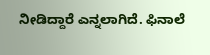ನೀಡಿದ್ದಾರೆ ಎನ್ನಲಾಗಿದೆ. ಫಿನಾಲೆ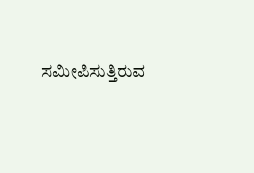ಸಮೀಪಿಸುತ್ತಿರುವ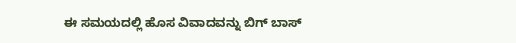ಈ ಸಮಯದಲ್ಲಿ ಹೊಸ ವಿವಾದವನ್ನು ಬಿಗ್ ಬಾಸ್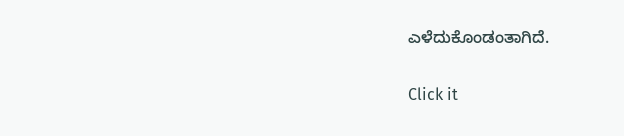ಎಳೆದುಕೊಂಡಂತಾಗಿದೆ.


Click it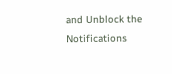and Unblock the Notifications